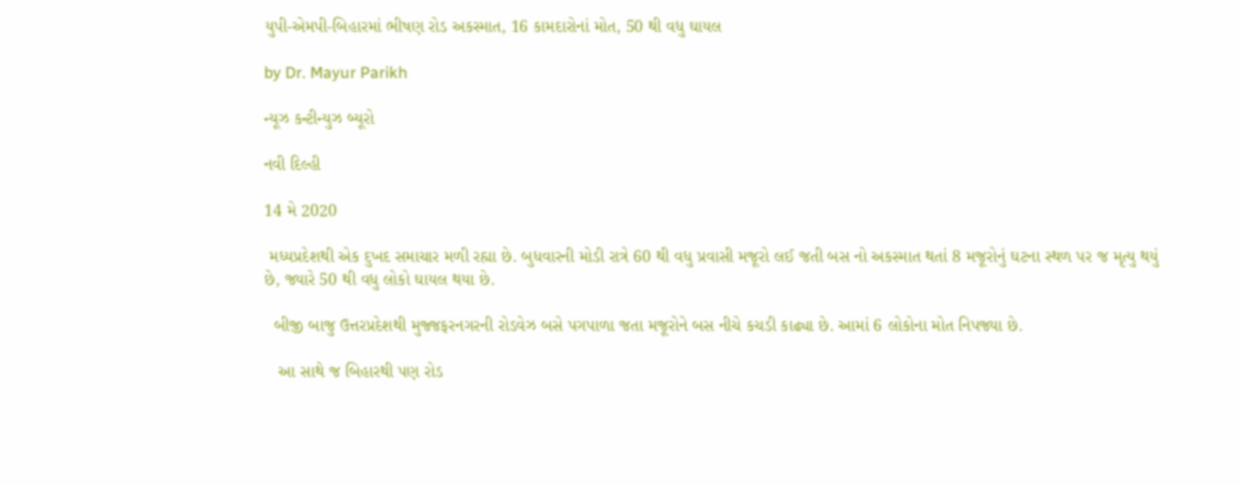યુપી-એમપી-બિહારમાં ભીષણ રોડ અકસ્માત, 16 કામદારોનાં મોત, 50 થી વધુ ઘાયલ

by Dr. Mayur Parikh

ન્યૂઝ કન્ટીન્યુઝ બ્યૂરો

નવી દિલ્હી

14 મે 2020

 મધ્યપ્રદેશથી એક દુખદ સમાચાર મળી રહ્યા છે. બુધવારની મોડી રાત્રે 60 થી વધુ પ્રવાસી મજૂરો લઈ જતી બસ નો અકસ્માત થતાં 8 મજૂરોનું ઘટના સ્થળ પર જ મૃત્યુ થયું છે, જ્યારે 50 થી વધુ લોકો ઘાયલ થયા છે.

  બીજી બાજુ ઉત્તરપ્રદેશથી મુજ્જફરનગરની રોડવેઝ બસે પગપાળા જતા મજૂરોને બસ નીચે કચડી કાઢ્યા છે. આમાં 6 લોકોના મોત નિપજ્યા છે.

   આ સાથે જ બિહારથી પણ રોડ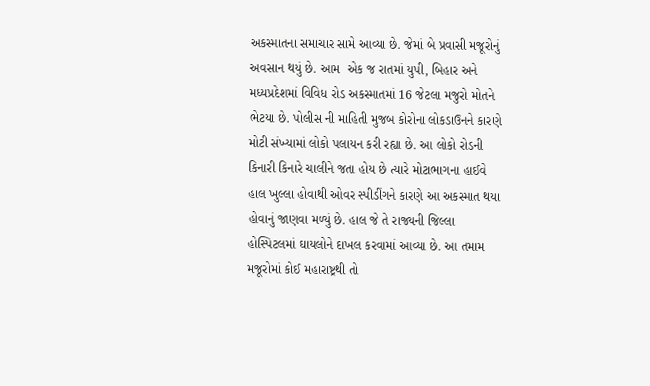અકસ્માતના સમાચાર સામે આવ્યા છે. જેમાં બે પ્રવાસી મજૂરોનું અવસાન થયું છે. આમ  એક જ રાતમાં યુપી, બિહાર અને મધ્યપ્રદેશમાં વિવિધ રોડ અકસ્માતમાં 16 જેટલા મજુરો મોતને ભેટયા છે. પોલીસ ની માહિતી મુજબ કોરોના લોકડાઉનને કારણે મોટી સંખ્યામાં લોકો પલાયન કરી રહ્યા છે. આ લોકો રોડની કિનારી કિનારે ચાલીને જતા હોય છે ત્યારે મોટાભાગના હાઈવે હાલ ખુલ્લા હોવાથી ઓવર સ્પીડીંગને કારણે આ અકસ્માત થયા હોવાનું જાણવા મળ્યું છે. હાલ જે તે રાજ્યની જિલ્લા હોસ્પિટલમાં ઘાયલોને દાખલ કરવામાં આવ્યા છે. આ તમામ મજૂરોમાં કોઈ મહારાષ્ટ્રથી તો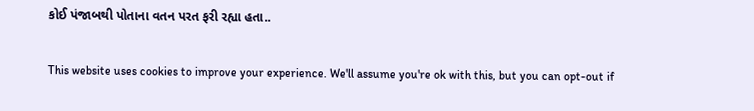કોઈ પંજાબથી પોતાના વતન પરત ફરી રહ્યા હતા..

This website uses cookies to improve your experience. We'll assume you're ok with this, but you can opt-out if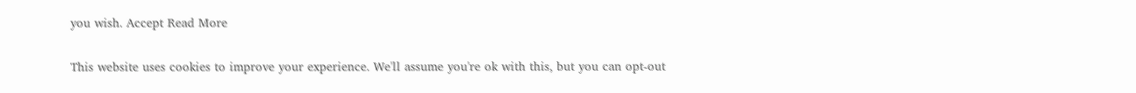you wish. Accept Read More

This website uses cookies to improve your experience. We'll assume you're ok with this, but you can opt-out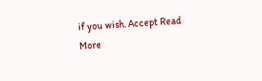if you wish. Accept Read More